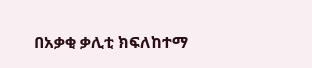በአቃቂ ቃሊቲ ክፍለከተማ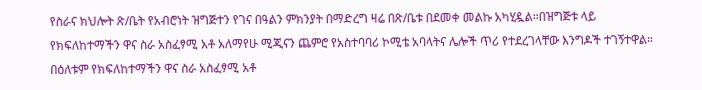የስራና ክህሎት ጽ/ቤት የአብሮነት ዝግጅተን የገና በዓልን ምክንያት በማድረግ ዛሬ በጽ/ቤቱ በደመቀ መልኩ አካሂዷል።በዝግጅቱ ላይ የክፍለከተማችን ዋና ስራ አስፈፃሚ አቶ አለማየሁ ሚጂናን ጨምሮ የአስተባባሪ ኮሚቴ አባላትና ሌሎች ጥሪ የተደረገላቸው እንግዶች ተገኝተዋል። በዕለቱም የክፍለከተማችን ዋና ስራ አስፈፃሚ አቶ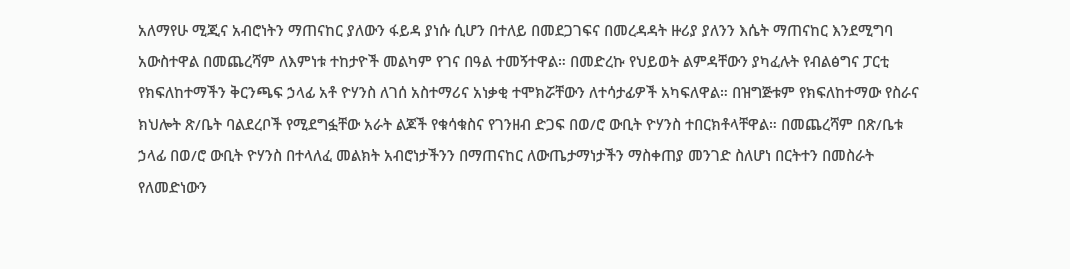አለማየሁ ሚጂና አብሮነትን ማጠናከር ያለውን ፋይዳ ያነሱ ሲሆን በተለይ በመደጋገፍና በመረዳዳት ዙሪያ ያለንን እሴት ማጠናከር እንደሚግባ አውስተዋል በመጨረሻም ለእምነቱ ተከታዮች መልካም የገና በዓል ተመኝተዋል። በመድረኩ የህይወት ልምዳቸውን ያካፈሉት የብልፅግና ፓርቲ የክፍለከተማችን ቅርንጫፍ ኃላፊ አቶ ዮሃንስ ለገሰ አስተማሪና አነቃቂ ተሞክሯቸውን ለተሳታፊዎች አካፍለዋል። በዝግጅቱም የክፍለከተማው የስራና ክህሎት ጽ/ቤት ባልደረቦች የሚደግፏቸው አራት ልጆች የቁሳቁስና የገንዘብ ድጋፍ በወ/ሮ ውቢት ዮሃንስ ተበርክቶላቸዋል። በመጨረሻም በጽ/ቤቱ ኃላፊ በወ/ሮ ውቢት ዮሃንስ በተላለፈ መልክት አብሮነታችንን በማጠናከር ለውጤታማነታችን ማስቀጠያ መንገድ ስለሆነ በርትተን በመስራት የለመድነውን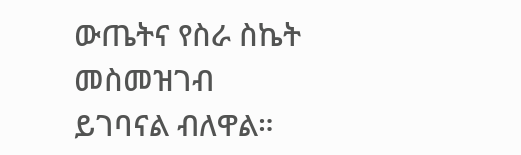ውጤትና የስራ ስኬት መስመዝገብ ይገባናል ብለዋል።